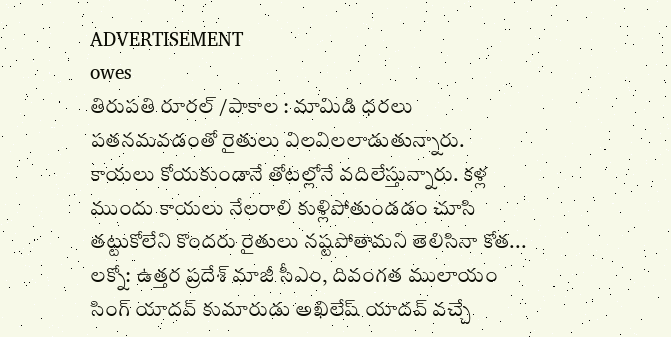ADVERTISEMENT
owes
తిరుపతి రూరల్ /పాకాల : మామిడి ధరలు పతనమవడంతో రైతులు విలవిలలాడుతున్నారు. కాయలు కోయకుండానే తోటల్లోనే వదిలేస్తున్నారు. కళ్ల ముందు కాయలు నేలరాలి కుళ్లిపోతుండడం చూసి తట్టుకోలేని కొందరు రైతులు నష్టపోతామని తెలిసినా కోత...
లక్నో: ఉత్తర ప్రదేశ్ మాజీ సీఎం, దివంగత ములాయం సింగ్ యాదవ్ కుమారుడు అఖిలేష్ యాదవ్ వచ్చే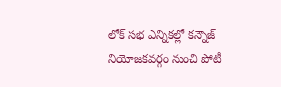లోక్ సభ ఎన్నికల్లో కన్నౌజ్ నియోజకవర్గం నుంచి పోటీ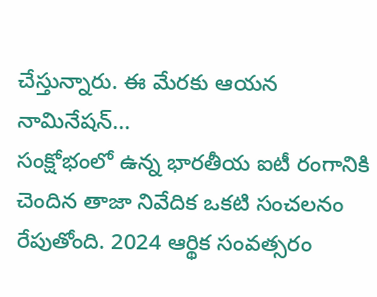చేస్తున్నారు. ఈ మేరకు ఆయన నామినేషన్...
సంక్షోభంలో ఉన్న భారతీయ ఐటీ రంగానికి చెందిన తాజా నివేదిక ఒకటి సంచలనం రేపుతోంది. 2024 ఆర్థిక సంవత్సరం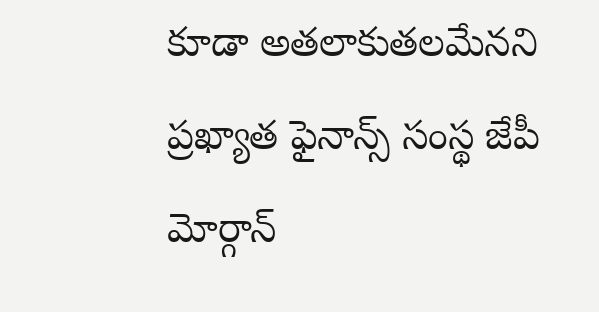కూడా అతలాకుతలమేనని ప్రఖ్యాత ఫైనాన్స్ సంస్థ జేపీ మోర్గాన్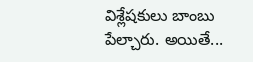విశ్లేషకులు బాంబు పేల్చారు. అయితే...